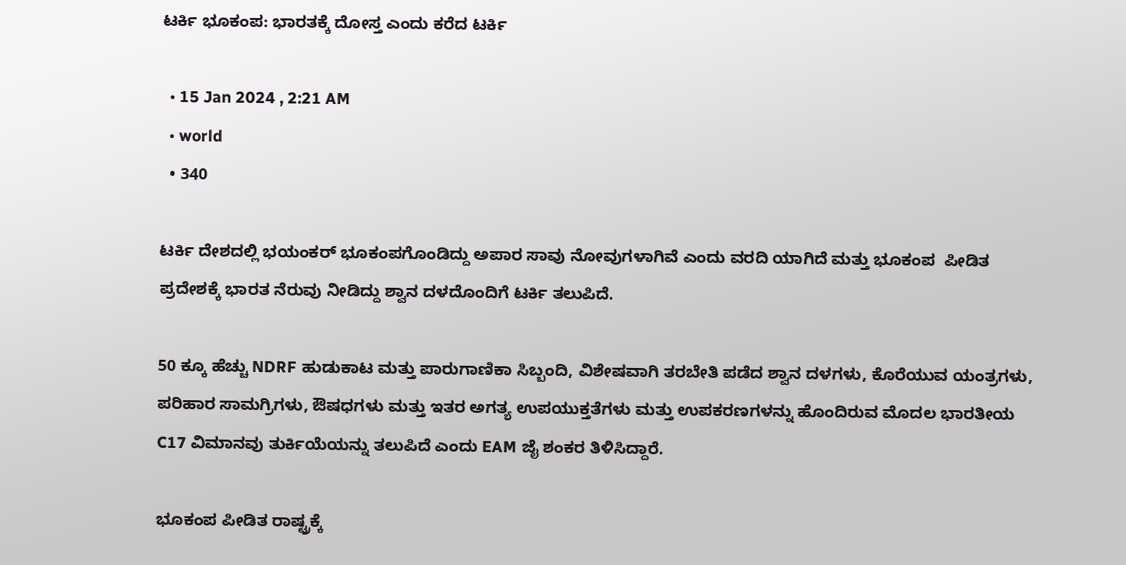ಟರ್ಕಿ ಭೂಕಂಪ: ಭಾರತಕ್ಕೆ ದೋಸ್ತ ಎಂದು ಕರೆದ ಟರ್ಕಿ

  • 15 Jan 2024 , 2:21 AM
  • world
  • 340

ಟರ್ಕಿ ದೇಶದಲ್ಲಿ ಭಯಂಕರ್ ಭೂಕಂಪಗೊಂಡಿದ್ದು ಅಪಾರ ಸಾವು ನೋವುಗಳಾಗಿವೆ ಎಂದು ವರದಿ ಯಾಗಿದೆ ಮತ್ತು ಭೂಕಂಪ  ಪೀಡಿತ ಪ್ರದೇಶಕ್ಕೆ ಭಾರತ ನೆರುವು ನೀಡಿದ್ದು ಶ್ವಾನ ದಳದೊಂದಿಗೆ ಟರ್ಕಿ ತಲುಪಿದೆ.

50 ಕ್ಕೂ ಹೆಚ್ಚು NDRF ಹುಡುಕಾಟ ಮತ್ತು ಪಾರುಗಾಣಿಕಾ ಸಿಬ್ಬಂದಿ, ವಿಶೇಷವಾಗಿ ತರಬೇತಿ ಪಡೆದ ಶ್ವಾನ ದಳಗಳು, ಕೊರೆಯುವ ಯಂತ್ರಗಳು, ಪರಿಹಾರ ಸಾಮಗ್ರಿಗಳು, ಔಷಧಗಳು ಮತ್ತು ಇತರ ಅಗತ್ಯ ಉಪಯುಕ್ತತೆಗಳು ಮತ್ತು ಉಪಕರಣಗಳನ್ನು ಹೊಂದಿರುವ ಮೊದಲ ಭಾರತೀಯ C17 ವಿಮಾನವು ತುರ್ಕಿಯೆಯನ್ನು ತಲುಪಿದೆ ಎಂದು EAM ಜೈ ಶಂಕರ ತಿಳಿಸಿದ್ದಾರೆ.

ಭೂಕಂಪ ಪೀಡಿತ ರಾಷ್ಟ್ರಕ್ಕೆ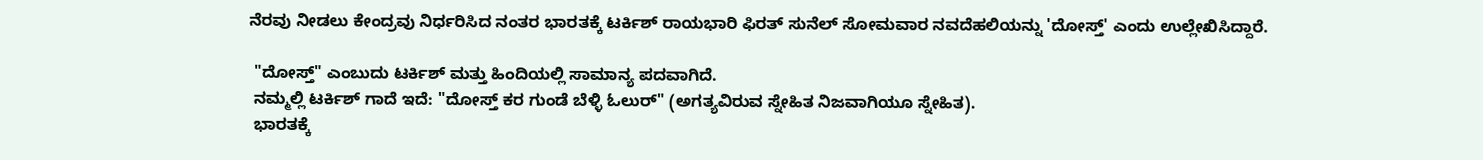ನೆರವು ನೀಡಲು ಕೇಂದ್ರವು ನಿರ್ಧರಿಸಿದ ನಂತರ ಭಾರತಕ್ಕೆ ಟರ್ಕಿಶ್ ರಾಯಭಾರಿ ಫಿರತ್ ಸುನೆಲ್ ಸೋಮವಾರ ನವದೆಹಲಿಯನ್ನು 'ದೋಸ್ತ್' ಎಂದು ಉಲ್ಲೇಖಿಸಿದ್ದಾರೆ.

 "ದೋಸ್ತ್" ಎಂಬುದು ಟರ್ಕಿಶ್ ಮತ್ತು ಹಿಂದಿಯಲ್ಲಿ ಸಾಮಾನ್ಯ ಪದವಾಗಿದೆ.
 ನಮ್ಮಲ್ಲಿ ಟರ್ಕಿಶ್ ಗಾದೆ ಇದೆ: "ದೋಸ್ತ್ ಕರ ಗುಂಡೆ ಬೆಳ್ಳಿ ಓಲುರ್" (ಅಗತ್ಯವಿರುವ ಸ್ನೇಹಿತ ನಿಜವಾಗಿಯೂ ಸ್ನೇಹಿತ).
 ಭಾರತಕ್ಕೆ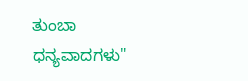ತುಂಬಾ ಧನ್ಯವಾದಗಳು"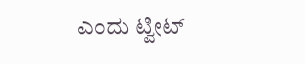ಎಂದು ಟ್ವೀಟ್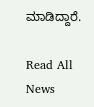ಮಾಡಿದ್ದಾರೆ.

Read All News